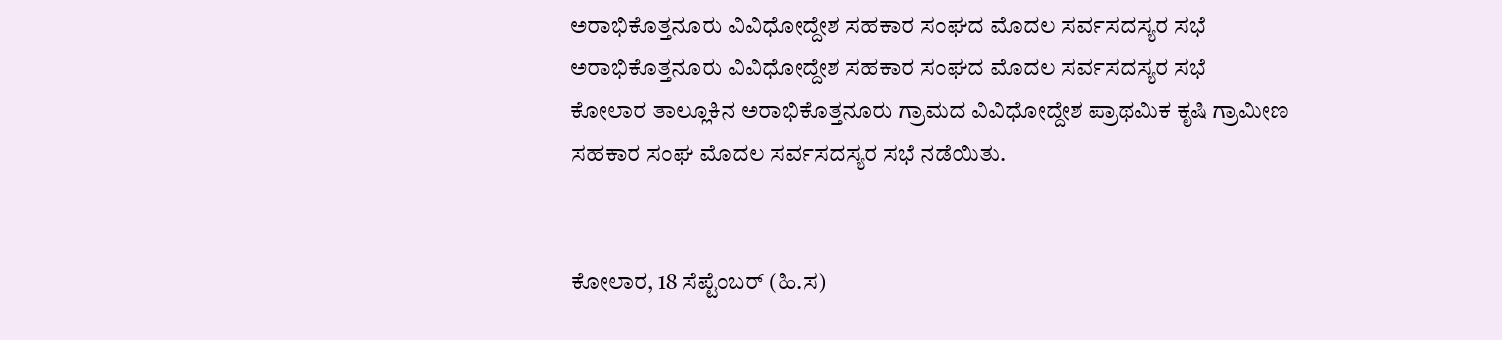ಅರಾಭಿಕೊತ್ತನೂರು ವಿವಿಧೋದ್ದೇಶ ಸಹಕಾರ ಸಂಘದ ಮೊದಲ ಸರ್ವಸದಸ್ಯರ ಸಭೆ
ಅರಾಭಿಕೊತ್ತನೂರು ವಿವಿಧೋದ್ದೇಶ ಸಹಕಾರ ಸಂಘದ ಮೊದಲ ಸರ್ವಸದಸ್ಯರ ಸಭೆ
ಕೋಲಾರ ತಾಲ್ಲೂಕಿನ ಅರಾಭಿಕೊತ್ತನೂರು ಗ್ರಾಮದ ವಿವಿಧೋದ್ದೇಶ ಪ್ರಾಥಮಿಕ ಕೃಷಿ ಗ್ರಾಮೀಣ ಸಹಕಾರ ಸಂಘ ಮೊದಲ ಸರ್ವಸದಸ್ಯರ ಸಭೆ ನಡೆಯಿತು.


ಕೋಲಾರ, 18 ಸೆಪ್ಟೆಂಬರ್ (ಹಿ.ಸ)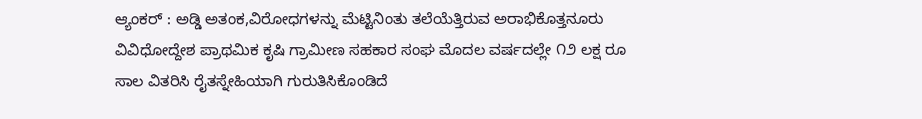ಆ್ಯಂಕರ್ : ಅಡ್ಡಿ ಅತಂಕ,ವಿರೋಧಗಳನ್ನು ಮೆಟ್ಟಿನಿಂತು ತಲೆಯೆತ್ತಿರುವ ಅರಾಭಿಕೊತ್ತನೂರು ವಿವಿಧೋದ್ದೇಶ ಪ್ರಾಥಮಿಕ ಕೃಷಿ ಗ್ರಾಮೀಣ ಸಹಕಾರ ಸಂಘ ಮೊದಲ ವರ್ಷದಲ್ಲೇ ೧೨ ಲಕ್ಷ ರೂ ಸಾಲ ವಿತರಿಸಿ ರೈತಸ್ನೇಹಿಯಾಗಿ ಗುರುತಿಸಿಕೊಂಡಿದೆ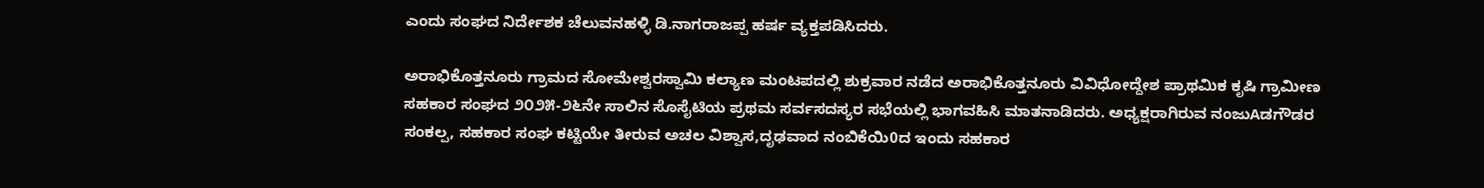ಎಂದು ಸಂಘದ ನಿರ್ದೇಶಕ ಚೆಲುವನಹಳ್ಳಿ ಡಿ.ನಾಗರಾಜಪ್ಪ ಹರ್ಷ ವ್ಯಕ್ತಪಡಿಸಿದರು.

ಅರಾಭಿಕೊತ್ತನೂರು ಗ್ರಾಮದ ಸೋಮೇಶ್ವರಸ್ವಾಮಿ ಕಲ್ಯಾಣ ಮಂಟಪದಲ್ಲಿ ಶುಕ್ರವಾರ ನಡೆದ ಅರಾಭಿಕೊತ್ತನೂರು ವಿವಿಧೋದ್ದೇಶ ಪ್ರಾಥಮಿಕ ಕೃಷಿ ಗ್ರಾಮೀಣ ಸಹಕಾರ ಸಂಘದ ೨೦೨೫-೨೬ನೇ ಸಾಲಿನ ಸೊಸೈಟಿಯ ಪ್ರಥಮ ಸರ್ವಸದಸ್ಯರ ಸಭೆಯಲ್ಲಿ ಭಾಗವಹಿಸಿ ಮಾತನಾಡಿದರು. ಅಧ್ಯಕ್ಷರಾಗಿರುವ ನಂಜುAಡಗೌಡರ ಸಂಕಲ್ಪ, ಸಹಕಾರ ಸಂಘ ಕಟ್ಟಿಯೇ ತೀರುವ ಅಚಲ ವಿಶ್ವಾಸ,ದೃಢವಾದ ನಂಬಿಕೆಯಿ0ದ ಇಂದು ಸಹಕಾರ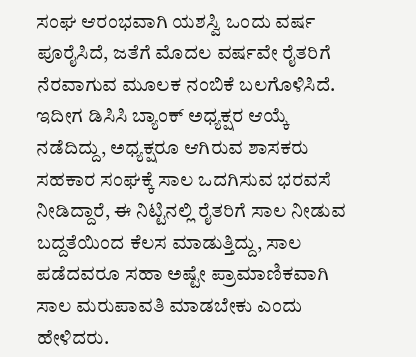ಸಂಘ ಆರಂಭವಾಗಿ ಯಶಸ್ವಿ ಒಂದು ವರ್ಷ ಪೂರೈಸಿದೆ, ಜತೆಗೆ ಮೊದಲ ವರ್ಷವೇ ರೈತರಿಗೆ ನೆರವಾಗುವ ಮೂಲಕ ನಂಬಿಕೆ ಬಲಗೊಳಿಸಿದೆ. ಇದೀಗ ಡಿಸಿಸಿ ಬ್ಯಾಂಕ್ ಅಧ್ಯಕ್ಷರ ಆಯ್ಕೆ ನಡೆದಿದ್ದು, ಅಧ್ಯಕ್ಷರೂ ಆಗಿರುವ ಶಾಸಕರು ಸಹಕಾರ ಸಂಘಕ್ಕೆ ಸಾಲ ಒದಗಿಸುವ ಭರವಸೆ ನೀಡಿದ್ದಾರೆ, ಈ ನಿಟ್ಟಿನಲ್ಲಿ ರೈತರಿಗೆ ಸಾಲ ನೀಡುವ ಬದ್ದತೆಯಿಂದ ಕೆಲಸ ಮಾಡುತ್ತಿದ್ದು, ಸಾಲ ಪಡೆದವರೂ ಸಹಾ ಅಷ್ಟೇ ಪ್ರಾಮಾಣಿಕವಾಗಿ ಸಾಲ ಮರುಪಾವತಿ ಮಾಡಬೇಕು ಎಂದು ಹೇಳಿದರು.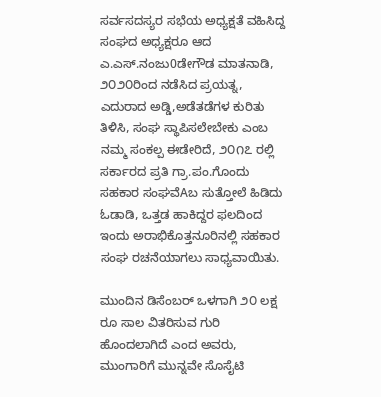ಸರ್ವಸದಸ್ಯರ ಸಭೆಯ ಅಧ್ಯಕ್ಷತೆ ವಹಿಸಿದ್ದ ಸಂಘದ ಅಧ್ಯಕ್ಷರೂ ಆದ ಎ.ಎಸ್.ನಂಜು0ಡೇಗೌಡ ಮಾತನಾಡಿ, ೨೦೨೦ರಿಂದ ನಡೆಸಿದ ಪ್ರಯತ್ನ, ಎದುರಾದ ಅಡ್ಡಿ,ಅಡೆತಡೆಗಳ ಕುರಿತು ತಿಳಿಸಿ, ಸಂಘ ಸ್ಥಾಪಿಸಲೇಬೇಕು ಎಂಬ ನಮ್ಮ ಸಂಕಲ್ಪ ಈಡೇರಿದೆ, ೨೦೧೭ ರಲ್ಲಿ ಸರ್ಕಾರದ ಪ್ರತಿ ಗ್ರಾ.ಪಂ.ಗೊಂದು ಸಹಕಾರ ಸಂಘವೆAಬ ಸುತ್ತೋಲೆ ಹಿಡಿದು ಓಡಾಡಿ, ಒತ್ತಡ ಹಾಕಿದ್ದರ ಫಲದಿಂದ ಇಂದು ಅರಾಭಿಕೊತ್ತನೂರಿನಲ್ಲಿ ಸಹಕಾರ ಸಂಘ ರಚನೆಯಾಗಲು ಸಾಧ್ಯವಾಯಿತು.

ಮುಂದಿನ ಡಿಸೆಂಬರ್ ಒಳಗಾಗಿ ೨೦ ಲಕ್ಷ ರೂ ಸಾಲ ವಿತರಿಸುವ ಗುರಿ ಹೊಂದಲಾಗಿದೆ ಎಂದ ಅವರು, ಮುಂಗಾರಿಗೆ ಮುನ್ನವೇ ಸೊಸೈಟಿ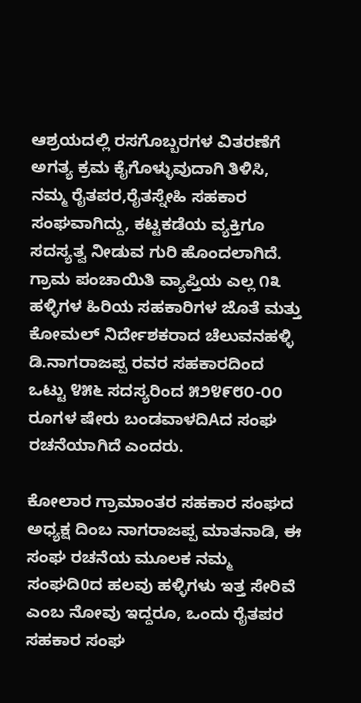ಆಶ್ರಯದಲ್ಲಿ ರಸಗೊಬ್ಬರಗಳ ವಿತರಣೆಗೆ ಅಗತ್ಯ ಕ್ರಮ ಕೈಗೊಳ್ಳುವುದಾಗಿ ತಿಳಿಸಿ, ನಮ್ಮ ರೈತಪರ,ರೈತಸ್ನೇಹಿ ಸಹಕಾರ ಸಂಘವಾಗಿದ್ದು, ಕಟ್ಟಕಡೆಯ ವ್ಯಕ್ತಿಗೂ ಸದಸ್ಯತ್ವ ನೀಡುವ ಗುರಿ ಹೊಂದಲಾಗಿದೆ. ಗ್ರಾಮ ಪಂಚಾಯಿತಿ ವ್ಯಾಪ್ತಿಯ ಎಲ್ಲ ೧೩ ಹಳ್ಳಿಗಳ ಹಿರಿಯ ಸಹಕಾರಿಗಳ ಜೊತೆ ಮತ್ತು ಕೋಮಲ್ ನಿರ್ದೇಶಕರಾದ ಚೆಲುವನಹಳ್ಳಿ ಡಿ.ನಾಗರಾಜಪ್ಪ ರವರ ಸಹಕಾರದಿಂದ ಒಟ್ಟು ೪೫೬ ಸದಸ್ಯರಿಂದ ೫೨೪೯೮೦-೦೦ ರೂಗಳ ಷೇರು ಬಂಡವಾಳದಿAದ ಸಂಘ ರಚನೆಯಾಗಿದೆ ಎಂದರು.

ಕೋಲಾರ ಗ್ರಾಮಾಂತರ ಸಹಕಾರ ಸಂಘದ ಅಧ್ಯಕ್ಷ ದಿಂಬ ನಾಗರಾಜಪ್ಪ ಮಾತನಾಡಿ, ಈ ಸಂಘ ರಚನೆಯ ಮೂಲಕ ನಮ್ಮ ಸಂಘದಿ0ದ ಹಲವು ಹಳ್ಳಿಗಳು ಇತ್ತ ಸೇರಿವೆ ಎಂಬ ನೋವು ಇದ್ದರೂ, ಒಂದು ರೈತಪರ ಸಹಕಾರ ಸಂಘ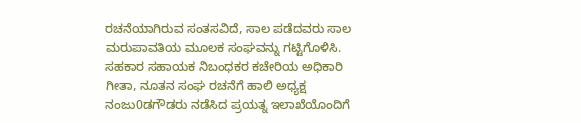ರಚನೆಯಾಗಿರುವ ಸಂತಸವಿದೆ, ಸಾಲ ಪಡೆದವರು ಸಾಲ ಮರುಪಾವತಿಯ ಮೂಲಕ ಸಂಘವನ್ನು ಗಟ್ಟಿಗೊಳಿಸಿ. ಸಹಕಾರ ಸಹಾಯಕ ನಿಬಂಧಕರ ಕಚೇರಿಯ ಅಧಿಕಾರಿ ಗೀತಾ, ನೂತನ ಸಂಘ ರಚನೆಗೆ ಹಾಲಿ ಅಧ್ಯಕ್ಷ ನಂಜು0ಡಗೌಡರು ನಡೆಸಿದ ಪ್ರಯತ್ನ ಇಲಾಖೆಯೊಂದಿಗೆ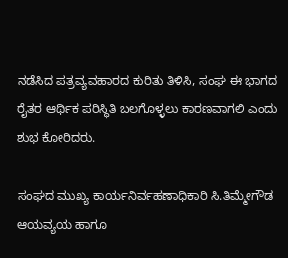ನಡೆಸಿದ ಪತ್ರವ್ಯವಹಾರದ ಕುರಿತು ತಿಳಿಸಿ, ಸಂಘ ಈ ಭಾಗದ ರೈತರ ಆರ್ಥಿಕ ಪರಿಸ್ಥಿತಿ ಬಲಗೊಳ್ಳಲು ಕಾರಣವಾಗಲಿ ಎಂದು ಶುಭ ಕೋರಿದರು.

ಸಂಘದ ಮುಖ್ಯ ಕಾರ್ಯನಿರ್ವಹಣಾಧಿಕಾರಿ ಸಿ.ತಿಮ್ಮೇಗೌಡ ಆಯವ್ಯಯ ಹಾಗೂ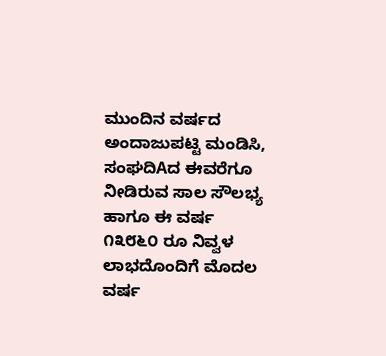ಮುಂದಿನ ವರ್ಷದ ಅಂದಾಜುಪಟ್ಟಿ ಮಂಡಿಸಿ, ಸಂಘದಿAದ ಈವರೆಗೂ ನೀಡಿರುವ ಸಾಲ ಸೌಲಭ್ಯ ಹಾಗೂ ಈ ವರ್ಷ ೧೩೮೬೦ ರೂ ನಿವ್ವಳ ಲಾಭದೊಂದಿಗೆ ಮೊದಲ ವರ್ಷ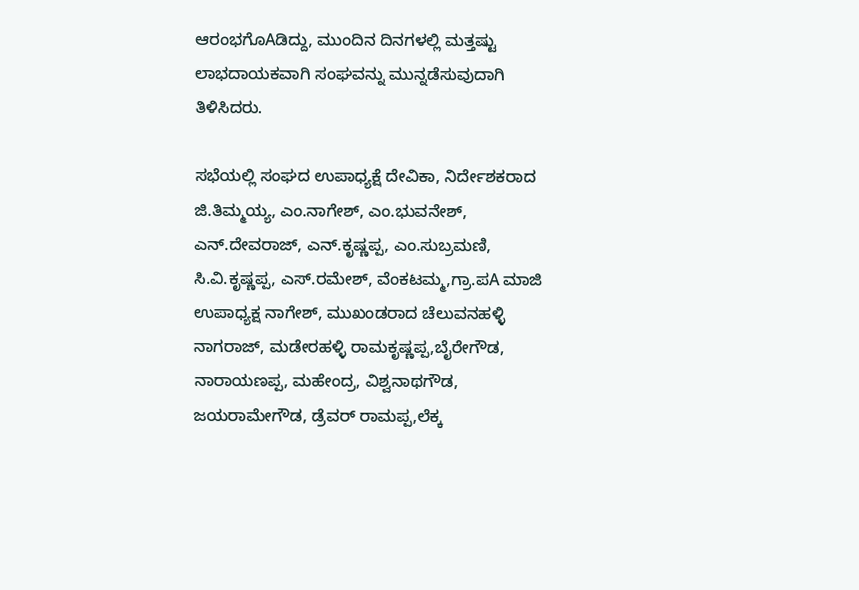ಆರಂಭಗೊAಡಿದ್ದು, ಮುಂದಿನ ದಿನಗಳಲ್ಲಿ ಮತ್ತಷ್ಟು ಲಾಭದಾಯಕವಾಗಿ ಸಂಘವನ್ನು ಮುನ್ನಡೆಸುವುದಾಗಿ ತಿಳಿಸಿದರು.

ಸಭೆಯಲ್ಲಿ ಸಂಘದ ಉಪಾಧ್ಯಕ್ಷೆ ದೇವಿಕಾ, ನಿರ್ದೇಶಕರಾದ ಜಿ.ತಿಮ್ಮಯ್ಯ, ಎಂ.ನಾಗೇಶ್, ಎಂ.ಭುವನೇಶ್, ಎನ್.ದೇವರಾಜ್, ಎನ್.ಕೃಷ್ಣಪ್ಪ, ಎಂ.ಸುಬ್ರಮಣಿ, ಸಿ.ವಿ.ಕೃಷ್ಣಪ್ಪ, ಎಸ್.ರಮೇಶ್, ವೆಂಕಟಮ್ಮ,ಗ್ರಾ.ಪA ಮಾಜಿ ಉಪಾಧ್ಯಕ್ಷ ನಾಗೇಶ್, ಮುಖಂಡರಾದ ಚೆಲುವನಹಳ್ಳಿ ನಾಗರಾಜ್, ಮಡೇರಹಳ್ಳಿ ರಾಮಕೃಷ್ಣಪ್ಪ,ಬೈರೇಗೌಡ, ನಾರಾಯಣಪ್ಪ, ಮಹೇಂದ್ರ, ವಿಶ್ವನಾಥಗೌಡ, ಜಯರಾಮೇಗೌಡ, ಡ್ರೆವರ್ ರಾಮಪ್ಪ,ಲೆಕ್ಕ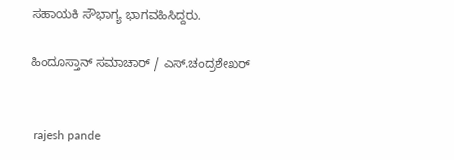ಸಹಾಯಕಿ ಸೌಭಾಗ್ಯ ಭಾಗವಹಿಸಿದ್ದರು.

ಹಿಂದೂಸ್ತಾನ್ ಸಮಾಚಾರ್ / ಎಸ್.ಚಂದ್ರಶೇಖರ್


 rajesh pande